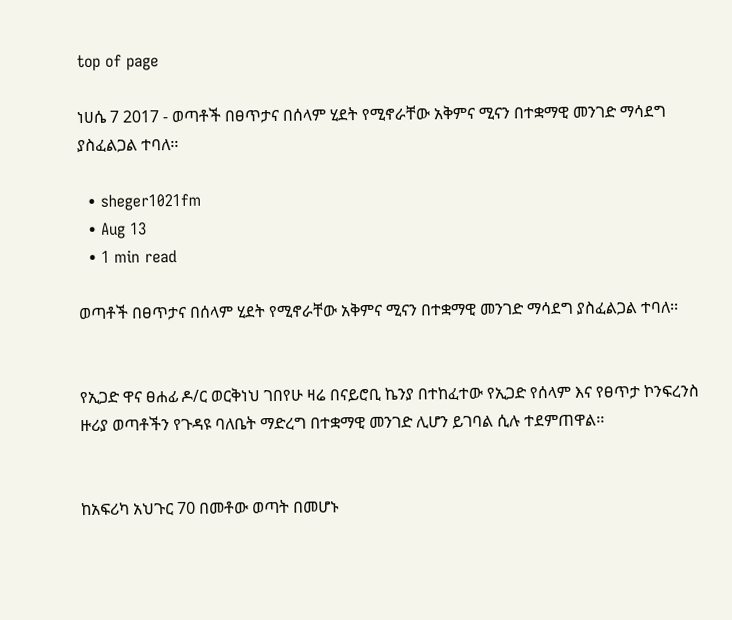top of page

ነሀሴ 7 2017 - ወጣቶች በፀጥታና በሰላም ሂደት የሚኖራቸው አቅምና ሚናን በተቋማዊ መንገድ ማሳደግ ያስፈልጋል ተባለ፡፡

  • sheger1021fm
  • Aug 13
  • 1 min read

ወጣቶች በፀጥታና በሰላም ሂደት የሚኖራቸው አቅምና ሚናን በተቋማዊ መንገድ ማሳደግ ያስፈልጋል ተባለ፡፡


የኢጋድ ዋና ፀሐፊ ዶ/ር ወርቅነህ ገበየሁ ዛሬ በናይሮቢ ኬንያ በተከፈተው የኢጋድ የሰላም እና የፀጥታ ኮንፍረንስ ዙሪያ ወጣቶችን የጉዳዩ ባለቤት ማድረግ በተቋማዊ መንገድ ሊሆን ይገባል ሲሉ ተደምጠዋል፡፡


ከአፍሪካ አህጉር 70 በመቶው ወጣት በመሆኑ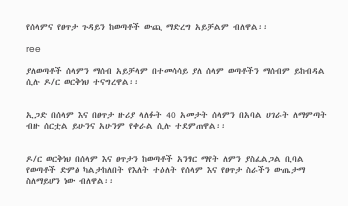የሰላምና የፀጥታ ጉዳይን ከወጣቶች ውጪ ማድረግ አይቻልም ብለዋል፡፡

ree

ያለወጣቶች ሰላምን ማሰብ አይቻላም በተመሳሳይ ያለ ሰላም ወጣቶችን ማሰብም ይከብዳል ሲሉ ዶ/ር ወርቅነህ ተናግረዋል፡፡


ኢጋድ በሰላም እና በፀጥታ ዙሪያ ላለፉት 40 አመታት ሰላምን በአባል ሀገራት ለማምጣት ብዙ ሰርቷል ይሁንና አሁንም የቀራል ሲሉ ተደምጠዋል፡፡


ዶ/ር ወርቅነህ በሰላም እና ፀጥታን ከወጣቶች አንፃር ማየት ለምን ያስፈልጋል ቢባል የወጣቶች ድምፅ ካልታከለበት የእለት ተዕለት የሰላም እና የፀጥታ ስራችን ውጤታማ ስለማይሆን ነው ብለዋል፡፡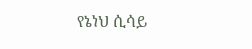የኔነህ ሲሳይ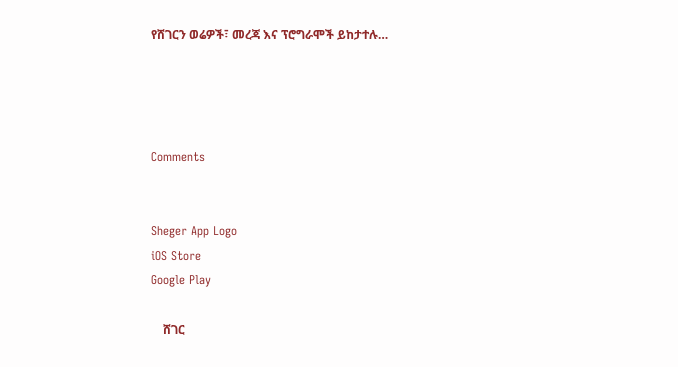የሸገርን ወሬዎች፣ መረጃ እና ፕሮግራሞች ይከታተሉ…




Comments


Sheger App Logo
iOS Store
Google Play

    ሸገር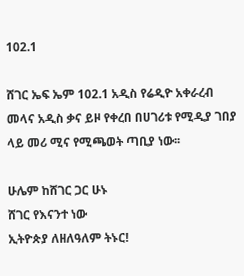102.1

ሸገር ኤፍ ኤም 102.1 አዲስ የሬዲዮ አቀራረብ መላና አዲስ ቃና ይዞ የቀረበ በሀገሪቱ የሚዲያ ገበያ ላይ መሪ ሚና የሚጫወት ጣቢያ ነው፡፡

ሁሌም ከሸገር ጋር ሁኑ
ሸገር የእናንተ ነው
ኢትዮጵያ ለዘለዓለም ትኑር!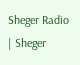Sheger Radio | Sheger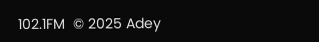102.1FM  © 2025 Adey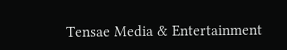Tensae Media & Entertainment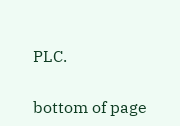PLC.

bottom of page